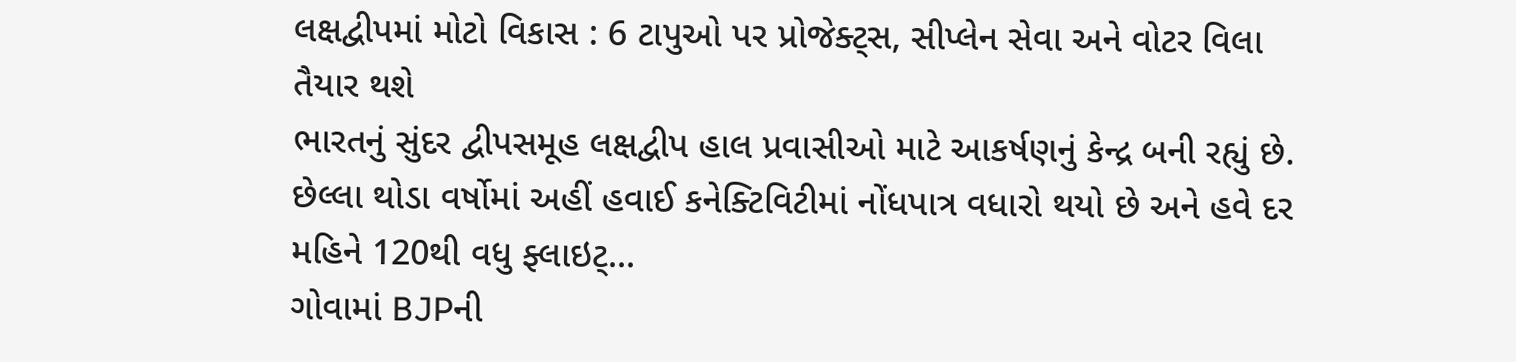લક્ષદ્વીપમાં મોટો વિકાસ : 6 ટાપુઓ પર પ્રોજેક્ટ્સ, સીપ્લેન સેવા અને વોટર વિલા તૈયાર થશે
ભારતનું સુંદર દ્વીપસમૂહ લક્ષદ્વીપ હાલ પ્રવાસીઓ માટે આકર્ષણનું કેન્દ્ર બની રહ્યું છે. છેલ્લા થોડા વર્ષોમાં અહીં હવાઈ કનેક્ટિવિટીમાં નોંધપાત્ર વધારો થયો છે અને હવે દર મહિને 120થી વધુ ફ્લાઇટ્...
ગોવામાં BJPની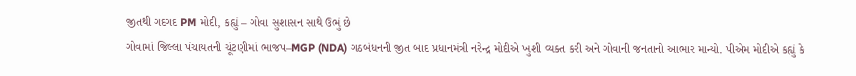જીતથી ગદગદ PM મોદી, કહ્યું – ગોવા સુશાસન સાથે ઉભું છે
ગોવામાં જિલ્લા પંચાયતની ચૂંટણીમાં ભાજપ–MGP (NDA) ગઠબંધનની જીત બાદ પ્રધાનમંત્રી નરેન્દ્ર મોદીએ ખુશી વ્યક્ત કરી અને ગોવાની જનતાનો આભાર માન્યો. પીએમ મોદીએ કહ્યું કે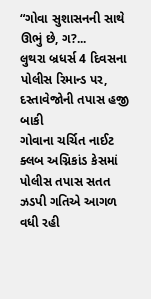“ગોવા સુશાસનની સાથે ઊભું છે, ગ?...
લુથરા બ્રધર્સ 4 દિવસના પોલીસ રિમાન્ડ પર, દસ્તાવેજોની તપાસ હજી બાકી
ગોવાના ચર્ચિત નાઈટ ક્લબ અગ્નિકાંડ કેસમાં પોલીસ તપાસ સતત ઝડપી ગતિએ આગળ વધી રહી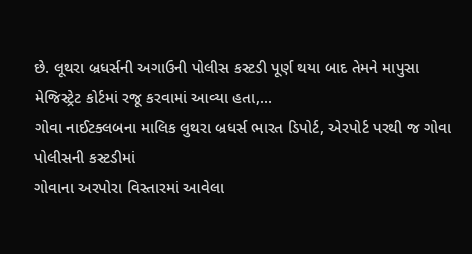છે. લૂથરા બ્રધર્સની અગાઉની પોલીસ કસ્ટડી પૂર્ણ થયા બાદ તેમને માપુસા મેજિસ્ટ્રેટ કોર્ટમાં રજૂ કરવામાં આવ્યા હતા,...
ગોવા નાઈટક્લબના માલિક લુથરા બ્રધર્સ ભારત ડિપોર્ટ, એરપોર્ટ પરથી જ ગોવા પોલીસની કસ્ટડીમાં
ગોવાના અરપોરા વિસ્તારમાં આવેલા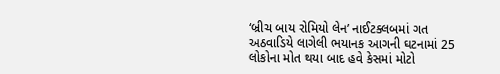‘બ્રીચ બાય રોમિયો લેન’ નાઈટક્લબમાં ગત અઠવાડિયે લાગેલી ભયાનક આગની ઘટનામાં 25 લોકોના મોત થયા બાદ હવે કેસમાં મોટો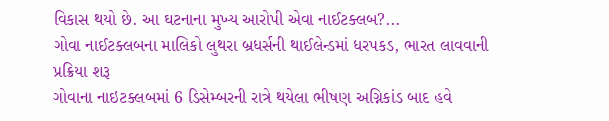વિકાસ થયો છે. આ ઘટનાના મુખ્ય આરોપી એવા નાઈટક્લબ?...
ગોવા નાઈટક્લબના માલિકો લુથરા બ્રધર્સની થાઈલેન્ડમાં ધરપકડ, ભારત લાવવાની પ્રક્રિયા શરૂ
ગોવાના નાઇટક્લબમાં 6 ડિસેમ્બરની રાત્રે થયેલા ભીષણ અગ્નિકાંડ બાદ હવે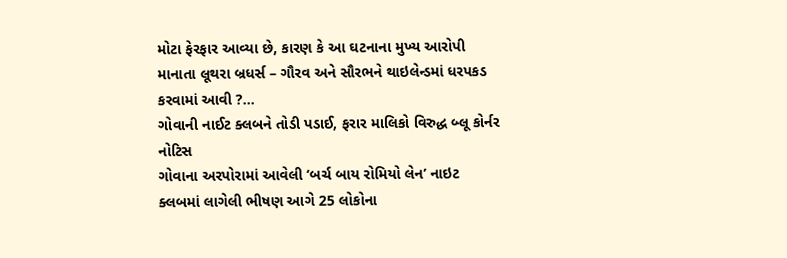મોટા ફેરફાર આવ્યા છે, કારણ કે આ ઘટનાના મુખ્ય આરોપી માનાતા લૂથરા બ્રધર્સ – ગૌરવ અને સૌરભને થાઇલેન્ડમાં ધરપકડ કરવામાં આવી ?...
ગોવાની નાઈટ ક્લબને તોડી પડાઈ, ફરાર માલિકો વિરુદ્ધ બ્લૂ કોર્નર નોટિસ
ગોવાના અરપોરામાં આવેલી ‘બર્ચ બાય રોમિયો લેન’ નાઇટ ક્લબમાં લાગેલી ભીષણ આગે 25 લોકોના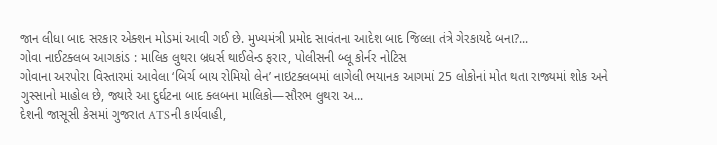જાન લીધા બાદ સરકાર એક્શન મોડમાં આવી ગઈ છે. મુખ્યમંત્રી પ્રમોદ સાવંતના આદેશ બાદ જિલ્લા તંત્રે ગેરકાયદે બના?...
ગોવા નાઈટક્લબ આગકાંડ : માલિક લુથરા બ્રધર્સ થાઈલેન્ડ ફરાર, પોલીસની બ્લૂ કોર્નર નોટિસ
ગોવાના અરપોરા વિસ્તારમાં આવેલા ‘બિર્ચ બાય રોમિયો લેન’ નાઇટક્લબમાં લાગેલી ભયાનક આગમાં 25 લોકોનાં મોત થતા રાજ્યમાં શોક અને ગુસ્સાનો માહોલ છે, જ્યારે આ દુર્ઘટના બાદ ક્લબના માલિકો—સૌરભ લુથરા અ...
દેશની જાસૂસી કેસમાં ગુજરાત ATSની કાર્યવાહી,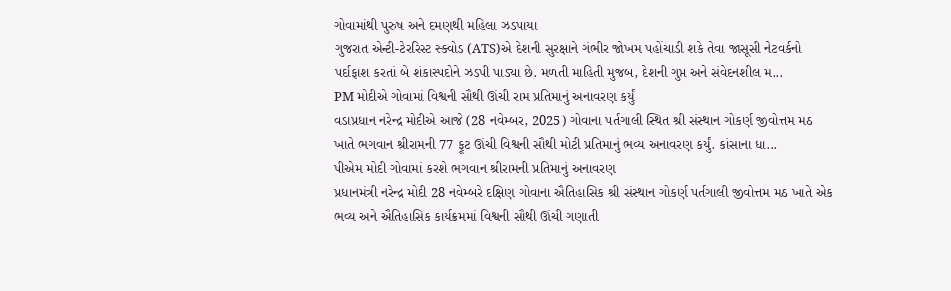ગોવામાંથી પુરુષ અને દમણથી મહિલા ઝડપાયા
ગુજરાત એન્ટી-ટેરરિસ્ટ સ્ક્વોડ (ATS)એ દેશની સુરક્ષાને ગંભીર જોખમ પહોંચાડી શકે તેવા જાસૂસી નેટવર્કનો પર્દાફાશ કરતાં બે શંકાસ્પદોને ઝડપી પાડ્યા છે. મળતી માહિતી મુજબ, દેશની ગુપ્ત અને સંવેદનશીલ મ...
PM મોદીએ ગોવામાં વિશ્વની સૌથી ઊંચી રામ પ્રતિમાનું અનાવરણ કર્યું
વડાપ્રધાન નરેન્દ્ર મોદીએ આજે (28 નવેમ્બર, 2025) ગોવાના પર્તગાલી સ્થિત શ્રી સંસ્થાન ગોકર્ણ જીવોત્તમ મઠ ખાતે ભગવાન શ્રીરામની 77 ફૂટ ઊંચી વિશ્વની સૌથી મોટી પ્રતિમાનું ભવ્ય અનાવરણ કર્યું. કાંસાના ધા...
પીએમ મોદી ગોવામાં કરશે ભગવાન શ્રીરામની પ્રતિમાનું અનાવરણ
પ્રધાનમંત્રી નરેન્દ્ર મોદી 28 નવેમ્બરે દક્ષિણ ગોવાના ઐતિહાસિક શ્રી સંસ્થાન ગોકર્ણ પર્તગાલી જીવોત્તમ મઠ ખાતે એક ભવ્ય અને ઐતિહાસિક કાર્યક્રમમાં વિશ્વની સૌથી ઊંચી ગણાતી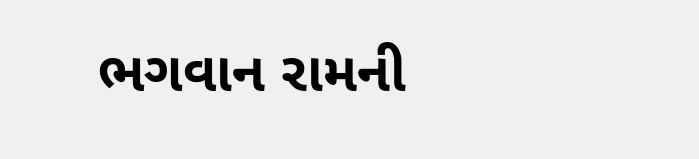ભગવાન રામની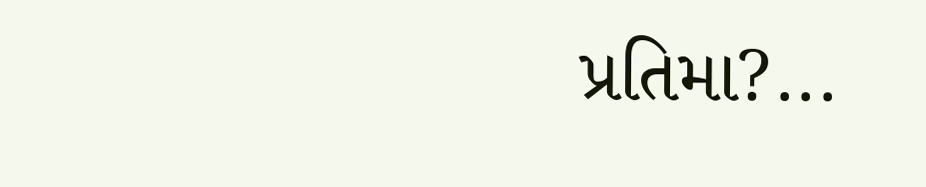પ્રતિમા?...